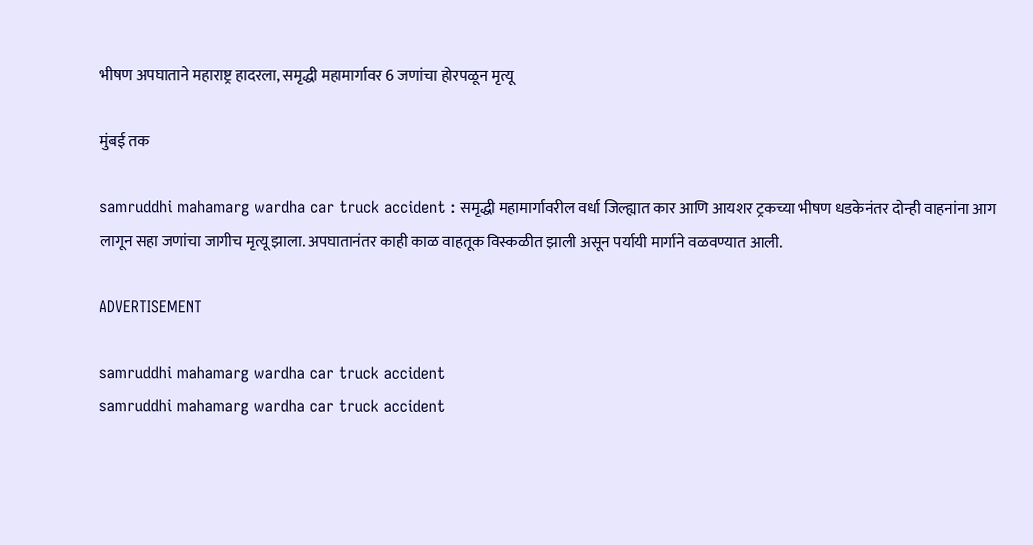भीषण अपघाताने महाराष्ट्र हादरला, समृद्धी महामार्गावर 6 जणांचा होरपळून मृत्यू

मुंबई तक

samruddhi mahamarg wardha car truck accident : समृद्धी महामार्गावरील वर्धा जिल्ह्यात कार आणि आयशर ट्रकच्या भीषण धडकेनंतर दोन्ही वाहनांना आग लागून सहा जणांचा जागीच मृत्यू झाला. अपघातानंतर काही काळ वाहतूक विस्कळीत झाली असून पर्यायी मार्गाने वळवण्यात आली.

ADVERTISEMENT

samruddhi mahamarg wardha car truck accident
samruddhi mahamarg wardha car truck accident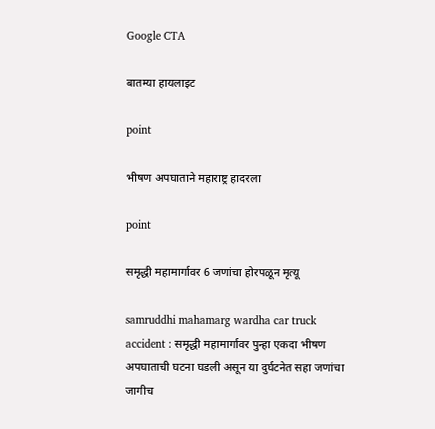Google CTA

बातम्या हायलाइट

point

भीषण अपघाताने महाराष्ट्र हादरला

point

समृद्धी महामार्गावर 6 जणांचा होरपळून मृत्यू

samruddhi mahamarg wardha car truck accident : समृद्धी महामार्गावर पुन्हा एकदा भीषण अपघाताची घटना घडली असून या दुर्घटनेत सहा जणांचा जागीच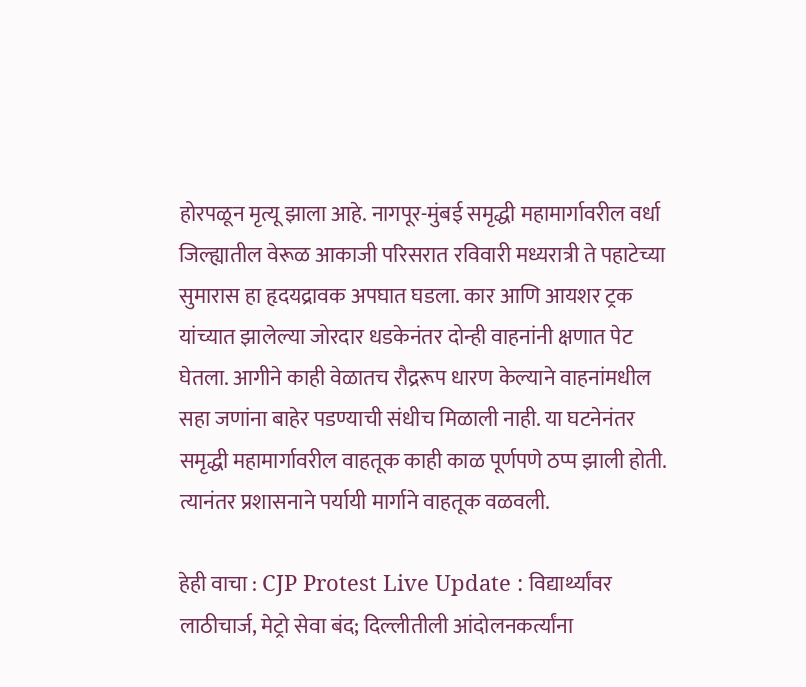होरपळून मृत्यू झाला आहे. नागपूर-मुंबई समृद्धी महामार्गावरील वर्धा जिल्ह्यातील वेरूळ आकाजी परिसरात रविवारी मध्यरात्री ते पहाटेच्या सुमारास हा हृदयद्रावक अपघात घडला. कार आणि आयशर ट्रक यांच्यात झालेल्या जोरदार धडकेनंतर दोन्ही वाहनांनी क्षणात पेट घेतला. आगीने काही वेळातच रौद्ररूप धारण केल्याने वाहनांमधील सहा जणांना बाहेर पडण्याची संधीच मिळाली नाही. या घटनेनंतर समृद्धी महामार्गावरील वाहतूक काही काळ पूर्णपणे ठप्प झाली होती. त्यानंतर प्रशासनाने पर्यायी मार्गाने वाहतूक वळवली.

हेही वाचा : CJP Protest Live Update : विद्यार्थ्यांवर लाठीचार्ज, मेट्रो सेवा बंद; दिल्लीतीली आंदोलनकर्त्यांना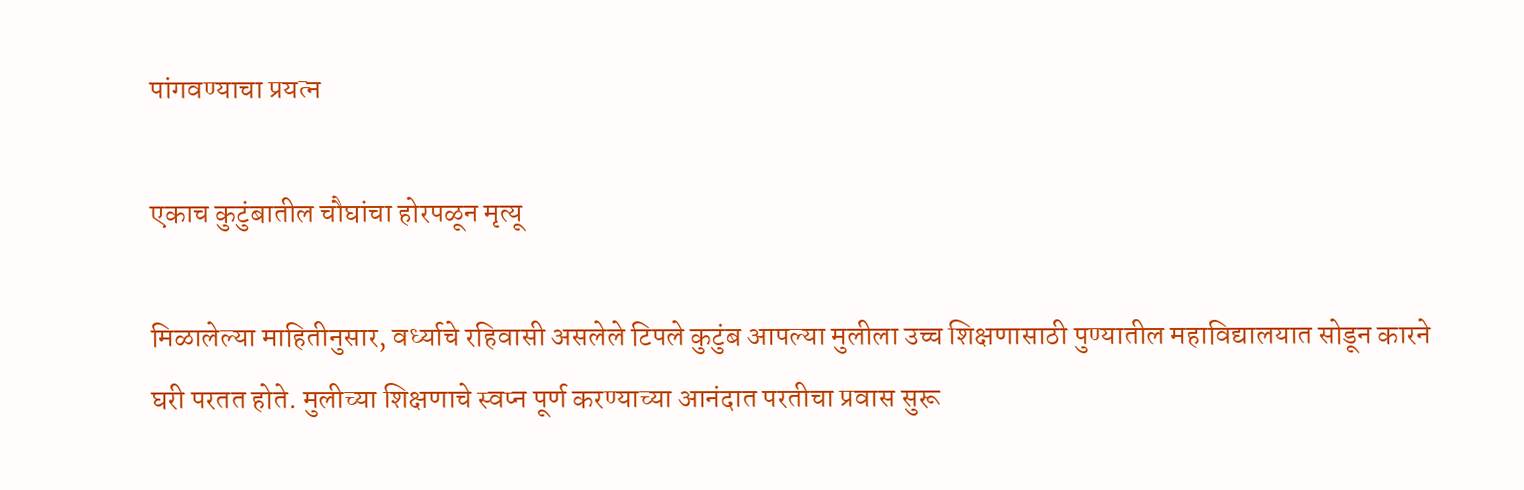पांगवण्याचा प्रयत्न

एकाच कुटुंबातील चौघांचा होरपळून मृत्यू

मिळालेल्या माहितीनुसार, वर्ध्याचे रहिवासी असलेले टिपले कुटुंब आपल्या मुलीला उच्च शिक्षणासाठी पुण्यातील महाविद्यालयात सोडून कारने घरी परतत होते. मुलीच्या शिक्षणाचे स्वप्न पूर्ण करण्याच्या आनंदात परतीचा प्रवास सुरू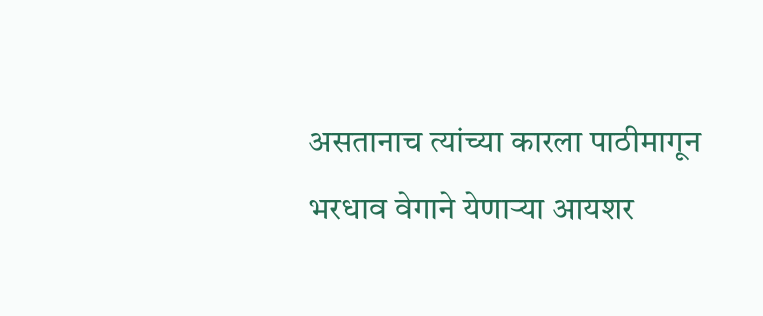असतानाच त्यांच्या कारला पाठीमागून भरधाव वेगाने येणाऱ्या आयशर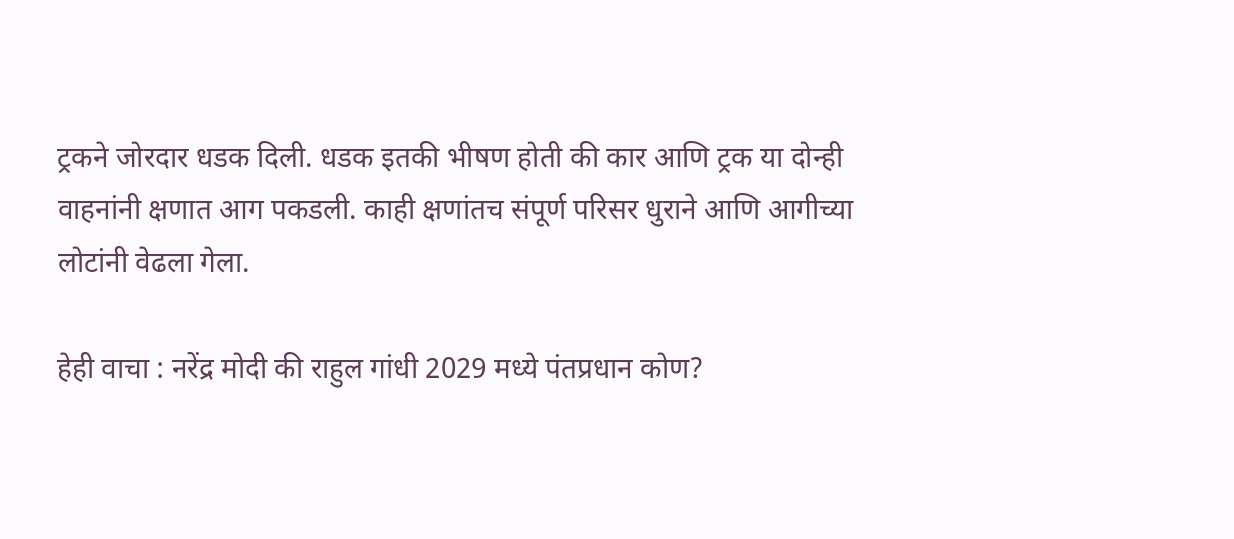ट्रकने जोरदार धडक दिली. धडक इतकी भीषण होती की कार आणि ट्रक या दोन्ही वाहनांनी क्षणात आग पकडली. काही क्षणांतच संपूर्ण परिसर धुराने आणि आगीच्या लोटांनी वेढला गेला.

हेही वाचा : नरेंद्र मोदी की राहुल गांधी 2029 मध्ये पंतप्रधान कोण?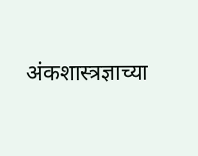अंकशास्त्रज्ञाच्या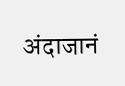अंदाजानं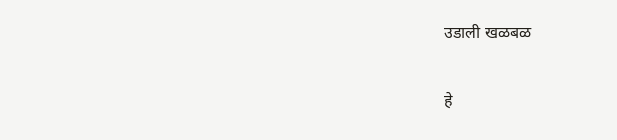उडाली खळबळ

हे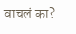वाचलं का?